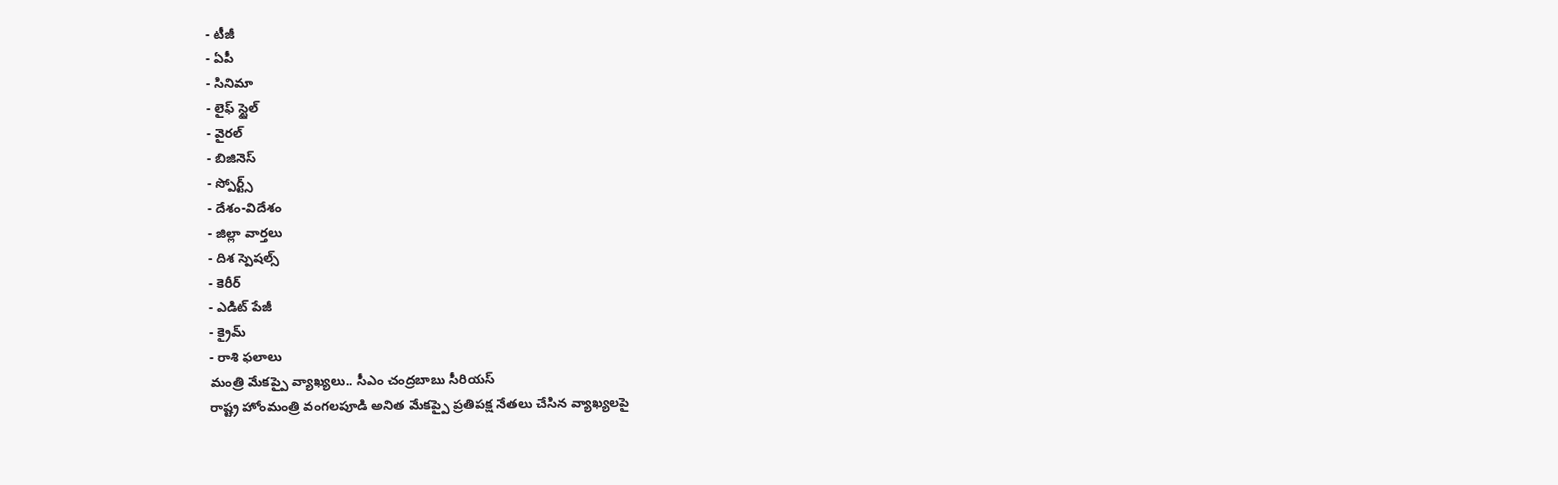- టీజీ
- ఏపీ
- సినిమా
- లైఫ్ స్టైల్
- వైరల్
- బిజినెస్
- స్పోర్ట్స్
- దేశం-విదేశం
- జిల్లా వార్తలు
- దిశ స్పెషల్స్
- కెరీర్
- ఎడిట్ పేజీ
- క్రైమ్
- రాశి ఫలాలు
మంత్రి మేకప్పై వ్యాఖ్యలు.. సీఎం చంద్రబాబు సీరియస్
రాష్ట్ర హోంమంత్రి వంగలపూడి అనిత మేకప్పై ప్రతిపక్ష నేతలు చేసిన వ్యాఖ్యలపై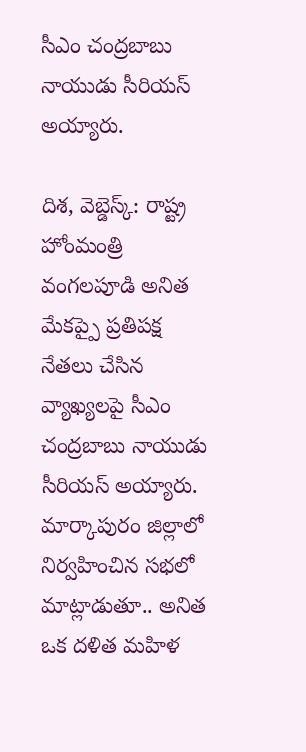సీఎం చంద్రబాబు నాయుడు సీరియస్ అయ్యారు.

దిశ, వెబ్డెస్క్: రాష్ట్ర హోంమంత్రి వంగలపూడి అనిత మేకప్పై ప్రతిపక్ష నేతలు చేసిన వ్యాఖ్యలపై సీఎం చంద్రబాబు నాయుడు సీరియస్ అయ్యారు. మార్కాపురం జిల్లాలో నిర్వహించిన సభలో మాట్లాడుతూ.. అనిత ఒక దళిత మహిళ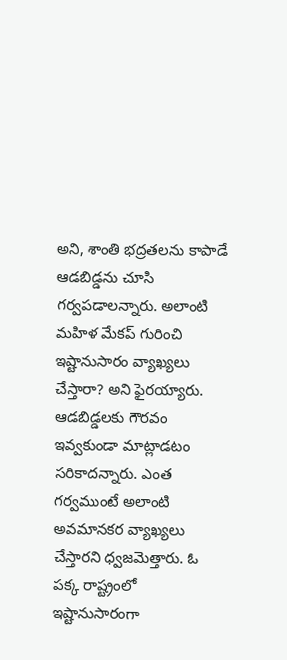అని, శాంతి భద్రతలను కాపాడే ఆడబిడ్డను చూసి గర్వపడాలన్నారు. అలాంటి మహిళ మేకప్ గురించి ఇష్టానుసారం వ్యాఖ్యలు చేస్తారా? అని ఫైరయ్యారు. ఆడబిడ్డలకు గౌరవం ఇవ్వకుండా మాట్లాడటం సరికాదన్నారు. ఎంత గర్వముంటే అలాంటి అవమానకర వ్యాఖ్యలు చేస్తారని ధ్వజమెత్తారు. ఓ పక్క రాష్ట్రంలో ఇష్టానుసారంగా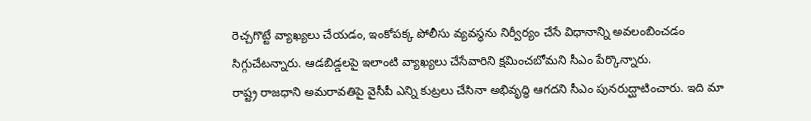రెచ్చగొట్టే వ్యాఖ్యలు చేయడం, ఇంకోపక్క పోలీసు వ్యవస్థను నిర్వీర్యం చేసే విధానాన్ని అవలంబించడం సిగ్గుచేటన్నారు. ఆడబిడ్డలపై ఇలాంటి వ్యాఖ్యలు చేసేవారిని క్షమించబోమని సీఎం పేర్కొన్నారు.
రాష్ట్ర రాజధాని అమరావతిపై వైసీపీ ఎన్ని కుట్రలు చేసినా అభివృద్ధి ఆగదని సీఎం పునరుద్ఘాటించారు. ఇది మా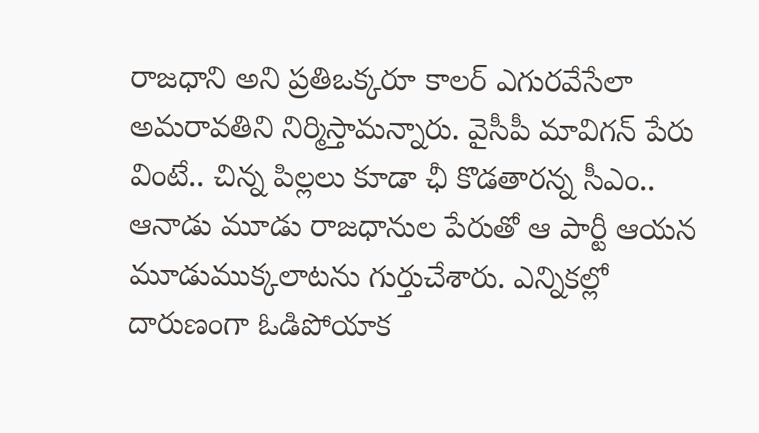రాజధాని అని ప్రతిఒక్కరూ కాలర్ ఎగురవేసేలా అమరావతిని నిర్మిస్తామన్నారు. వైసీపీ మావిగన్ పేరు వింటే.. చిన్న పిల్లలు కూడా ఛీ కొడతారన్న సీఎం.. ఆనాడు మూడు రాజధానుల పేరుతో ఆ పార్టీ ఆయన మూడుముక్కలాటను గుర్తుచేశారు. ఎన్నికల్లో దారుణంగా ఓడిపోయాక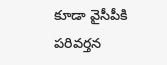కూడా వైసీపీకి పరివర్తన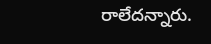రాలేదన్నారు.